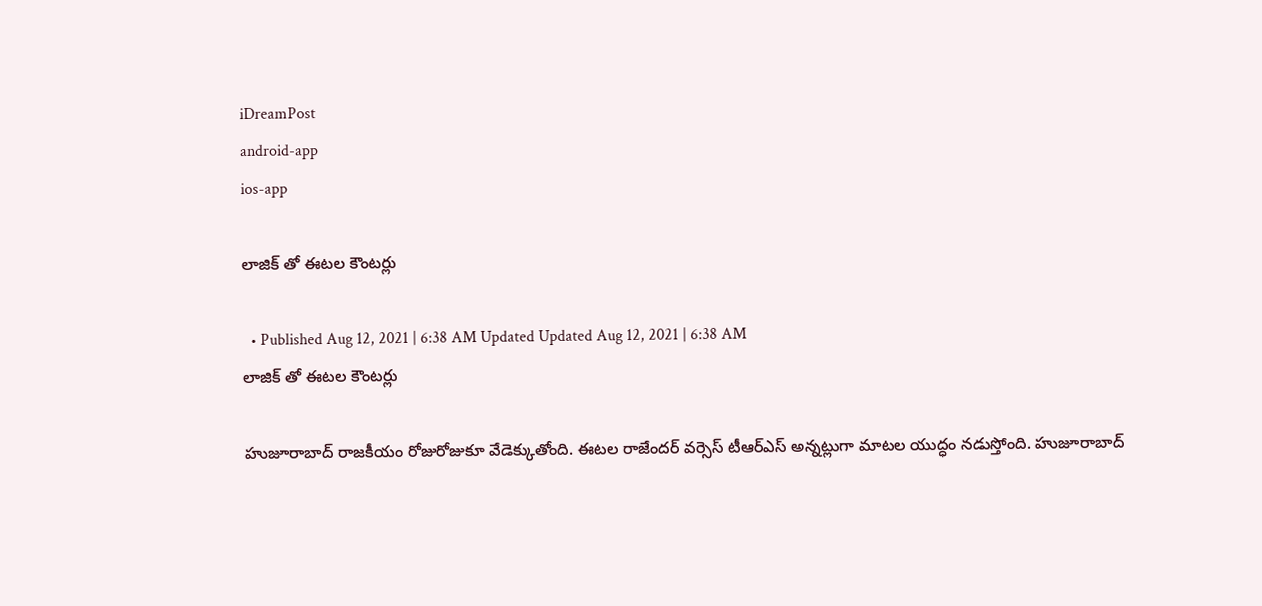iDreamPost
android-app
ios-app

లాజిక్ తో ఈటల కౌంటర్లు

  • Published Aug 12, 2021 | 6:38 AM Updated Updated Aug 12, 2021 | 6:38 AM
లాజిక్ తో ఈటల కౌంటర్లు

హుజూరాబాద్ రాజకీయం రోజురోజుకూ వేడెక్కుతోంది. ఈటల రాజేందర్ వర్సెస్ టీఆర్ఎస్ అన్నట్లుగా మాటల యుద్ధం నడుస్తోంది. హుజూరాబాద్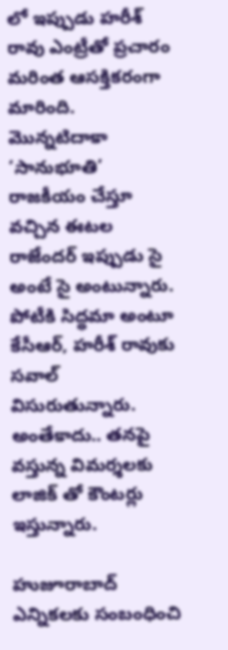లో ఇప్పుడు హరీశ్ రావు ఎంట్రీతో ప్రచారం మరింత ఆసక్తికరంగా మారింది. మొన్నటిదాకా ‘సానుభూతి’ రాజకీయం చేస్తూ వచ్చిన ఈటల రాజేందర్ ఇప్పుడు సై అంటే సై అంటున్నారు. పోటీకి సిద్ధమా అంటూ కేసీఆర్, హరీశ్ రావుకు సవాల్ విసురుతున్నారు. అంతేకాదు.. తనపై వస్తున్న విమర్శలకు లాజిక్ తో కౌంటర్లు ఇస్తున్నారు.

హుజూరాబాద్ ఎన్నికలకు సంబంధించి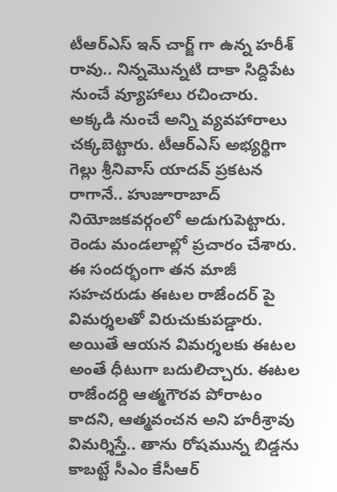టీఆర్ఎస్ ఇన్ చార్జ్ గా ఉన్న హరీశ్ రావు.. నిన్నమొన్నటి దాకా సిద్దిపేట నుంచే వ్యూహాలు రచించారు. అక్కడి నుంచే అన్ని వ్యవహారాలు చక్కబెట్టారు. టీఆర్ఎస్ అభ్యర్థిగా గెల్లు శ్రీనివాస్ యాదవ్ ప్రకటన రాగానే.. హుజూరాబాద్ నియోజకవర్గంలో అడుగుపెట్టారు. రెండు మండలాల్లో ప్రచారం చేశారు. ఈ సందర్భంగా తన మాజీ సహచరుడు ఈటల రాజేందర్ పై విమర్శలతో విరుచుకుపడ్డారు. అయితే ఆయన విమర్శలకు ఈటల అంతే ధీటుగా బదులిచ్చారు. ఈటల రాజేందర్ది ఆత్మగౌరవ పోరాటం కాదని, ఆత్మవంచన అని హరీశ్రావు విమర్శిస్తే.. తాను రోషమున్న బిడ్డను కాబట్టే సీఎం కేసీఆర్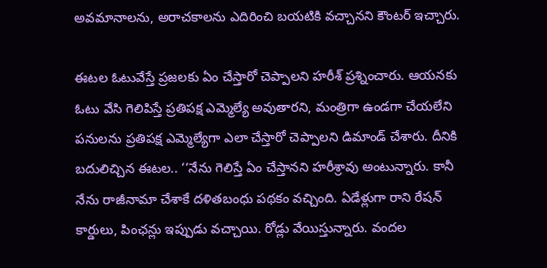అవమానాలను, అరాచకాలను ఎదిరించి బయటికి వచ్చానని కౌంటర్ ఇచ్చారు.

ఈటల ఓటువేస్తే ప్రజలకు ఏం చేస్తారో చెప్పాలని హరీశ్ ప్రశ్నించారు. ఆయనకు ఓటు వేసి గెలిపిస్తే ప్రతిపక్ష ఎమ్మెల్యే అవుతారని, మంత్రిగా ఉండగా చేయలేని పనులను ప్రతిపక్ష ఎమ్మెల్యేగా ఎలా చేస్తారో చెప్పాలని డిమాండ్ చేశారు. దీనికి బదులిచ్చిన ఈటల.. ‘‘నేను గెలిస్తే ఏం చేస్తానని హరీశ్రావు అంటున్నారు. కానీ నేను రాజీనామా చేశాకే దళితబంధు పథకం వచ్చింది. ఏడేళ్లుగా రాని రేషన్ కార్డులు, పింఛన్లు ఇప్పుడు వచ్చాయి. రోడ్లు వేయిస్తున్నారు. వందల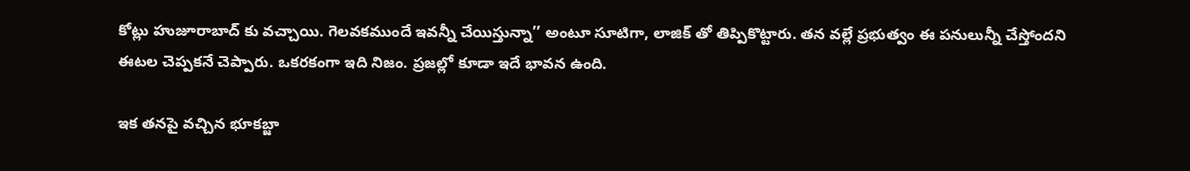కోట్లు హుజూరాబాద్ కు వచ్చాయి. గెలవకముందే ఇవన్నీ చేయిస్తున్నా’’ అంటూ సూటిగా, లాజిక్ తో తిప్పికొట్టారు. తన వల్లే ప్రభుత్వం ఈ పనులున్నీ చేస్తోందని ఈటల చెప్పకనే చెప్పారు. ఒకరకంగా ఇది నిజం. ప్రజల్లో కూడా ఇదే భావన ఉంది.

ఇక తనపై వచ్చిన భూకబ్జా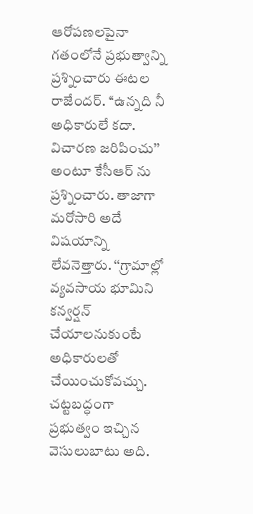ఆరోపణలపైనా గతంలోనే ప్రభుత్వాన్ని ప్రశ్నించారు ఈటల రాజేందర్. ‘‘ఉన్నది నీ అధికారులే కదా. విచారణ జరిపించు’’ అంటూ కేసీఆర్ ను ప్రశ్నించారు. తాజాగా మరోసారి అదే విషయాన్ని లేవనెత్తారు. ‘‘గ్రామాల్లో వ్యవసాయ భూమిని కన్వర్షన్ చేయాలనుకుంటే అధికారులతో చేయించుకోవచ్చు. చట్టబద్ధంగా ప్రభుత్వం ఇచ్చిన వెసులుబాటు అది.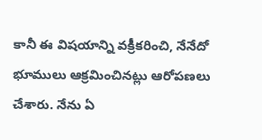కానీ ఈ విషయాన్ని వక్రీకరించి, నేనేదో భూములు ఆక్రమించినట్లు ఆరోపణలు చేశారు. నేను ఏ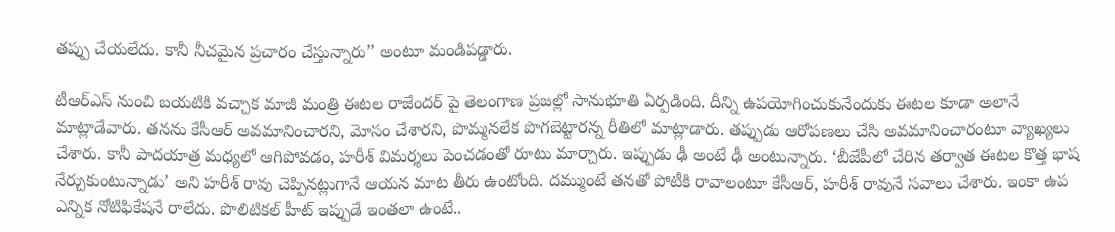తప్పు చేయలేదు. కానీ నీచమైన ప్రచారం చేస్తున్నారు’’ అంటూ మండిపడ్డారు.

టీఆర్ఎస్ నుంచి బయటికి వచ్చాక మాజీ మంత్రి ఈటల రాజేందర్ పై తెలంగాణ ప్రజల్లో సానుభూతి ఏర్పడింది. దీన్ని ఉపయోగించుకునేందుకు ఈటల కూడా అలానే మాట్లాడేవారు. తనను కేసీఆర్ అవమానించారని, మోసం చేశారని, పొమ్మనలేక పొగబెట్టారన్న రీతిలో మాట్లాడారు. తప్పుడు ఆరోపణలు చేసి అవమానించారంటూ వ్యాఖ్యలు చేశారు. కానీ పాదయాత్ర మధ్యలో ఆగిపోవడం, హరీశ్ విమర్శలు పెంచడంతో రూటు మార్చారు. ఇప్పుడు ఢీ అంటే ఢీ అంటున్నారు. ‘బీజేపీలో చేరిన తర్వాత ఈటల కొత్త భాష నేర్చుకుంటున్నాడు’ అని హరీశ్ రావు చెప్పినట్లుగానే ఆయన మాట తీరు ఉంటోంది. దమ్ముంటే తనతో పోటీకి రావాలంటూ కేసీఆర్, హరీశ్ రావునే సవాలు చేశారు. ఇంకా ఉప ఎన్నిక నోటిఫికేషనే రాలేదు. పొలిటికల్ హీట్ ఇప్పుడే ఇంతలా ఉంటే..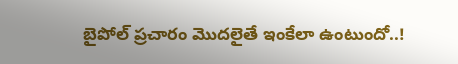బైపోల్ ప్రచారం మొదలైతే ఇంకేలా ఉంటుందో..!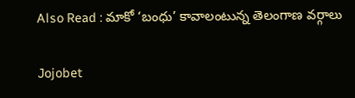Also Read : మాకో ‘బంధు’ కావాలంటున్న తెలంగాణ వర్గాలు

Jojobet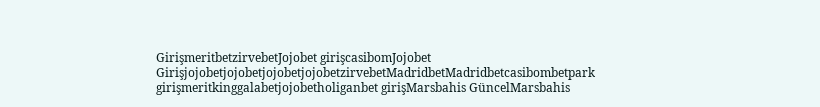GirişmeritbetzirvebetJojobet girişcasibomJojobet GirişjojobetjojobetjojobetjojobetzirvebetMadridbetMadridbetcasibombetpark girişmeritkinggalabetjojobetholiganbet girişMarsbahis GüncelMarsbahis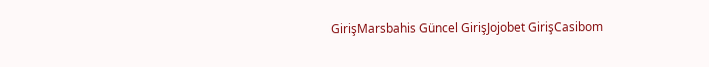GirişMarsbahis Güncel GirişJojobet GirişCasibom